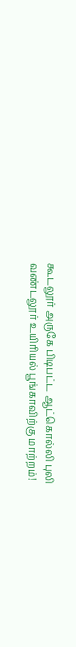கூடலூர் அருகே பிடிபட்ட ஆட்கொல்லி புலி வண்டலூர் உயிரியல் பூங்காவிற்கு மாற்றம்!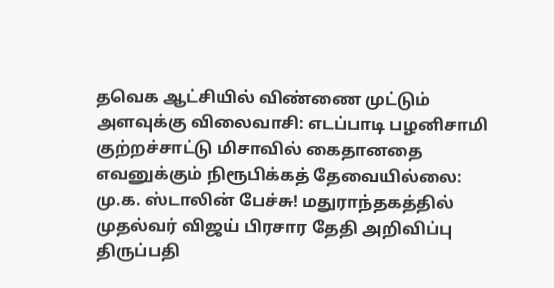தவெக ஆட்சியில் விண்ணை முட்டும் அளவுக்கு விலைவாசி: எடப்பாடி பழனிசாமி குற்றச்சாட்டு மிசாவில் கைதானதை எவனுக்கும் நிரூபிக்கத் தேவையில்லை: மு.க. ஸ்டாலின் பேச்சு! மதுராந்தகத்தில் முதல்வர் விஜய் பிரசார தேதி அறிவிப்பு திருப்பதி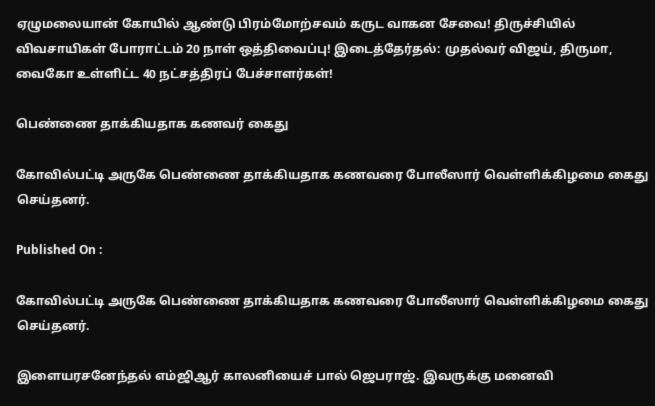ஏழுமலையான் கோயில் ஆண்டு பிரம்மோற்சவம் கருட வாகன சேவை! திருச்சியில் விவசாயிகள் போராட்டம் 20 நாள் ஒத்திவைப்பு! இடைத்தேர்தல்: முதல்வர் விஜய், திருமா, வைகோ உள்ளிட்ட 40 நட்சத்திரப் பேச்சாளர்கள்!

பெண்ணை தாக்கியதாக கணவர் கைது

கோவில்பட்டி அருகே பெண்ணை தாக்கியதாக கணவரை போலீஸார் வெள்ளிக்கிழமை கைது செய்தனர்.

Published On :

கோவில்பட்டி அருகே பெண்ணை தாக்கியதாக கணவரை போலீஸார் வெள்ளிக்கிழமை கைது செய்தனர்.

இளையரசனேந்தல் எம்ஜிஆர் காலனியைச் பால் ஜெபராஜ். இவருக்கு மனைவி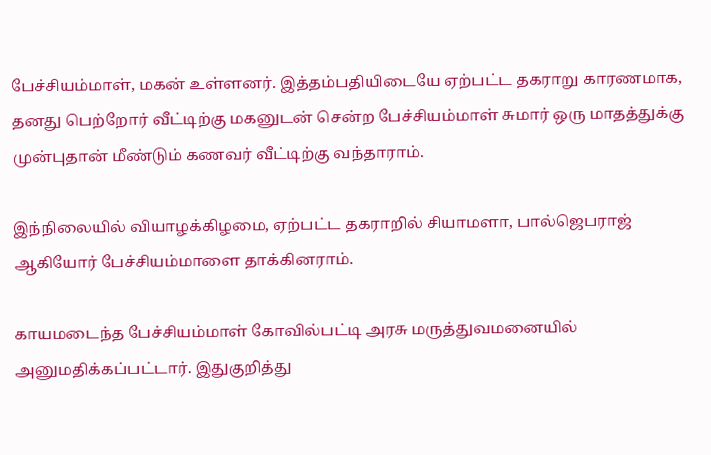பேச்சியம்மாள், மகன் உள்ளனர். இத்தம்பதியிடையே ஏற்பட்ட தகராறு காரணமாக, தனது பெற்றோர் வீட்டிற்கு மகனுடன் சென்ற பேச்சியம்மாள் சுமார் ஒரு மாதத்துக்கு முன்புதான் மீண்டும் கணவர் வீட்டிற்கு வந்தாராம்.

இந்நிலையில் வியாழக்கிழமை, ஏற்பட்ட தகராறில் சியாமளா, பால்ஜெபராஜ் ஆகியோர் பேச்சியம்மாளை தாக்கினராம்.

காயமடைந்த பேச்சியம்மாள் கோவில்பட்டி அரசு மருத்துவமனையில் அனுமதிக்கப்பட்டார். இதுகுறித்து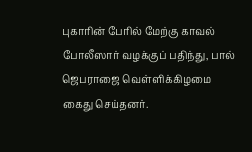புகாரின் பேரில் மேற்கு காவல் போலீஸார் வழக்குப் பதிந்து, பால் ஜெபராஜை வெள்ளிக்கிழமை கைது செய்தனர்.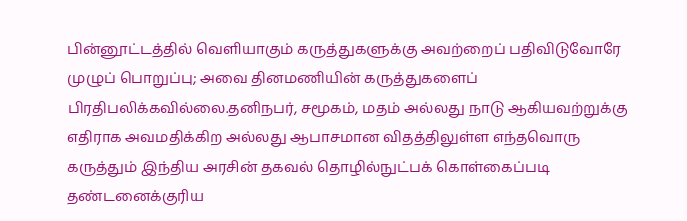பின்னூட்டத்தில் வெளியாகும் கருத்துகளுக்கு அவற்றைப் பதிவிடுவோரே முழுப் பொறுப்பு; அவை தினமணியின் கருத்துகளைப் பிரதிபலிக்கவில்லை.தனிநபர், சமூகம், மதம் அல்லது நாடு ஆகியவற்றுக்கு எதிராக அவமதிக்கிற அல்லது ஆபாசமான விதத்திலுள்ள எந்தவொரு கருத்தும் இந்திய அரசின் தகவல் தொழில்நுட்பக் கொள்கைப்படி தண்டனைக்குரிய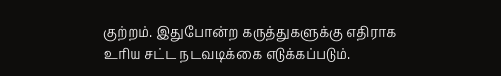குற்றம். இதுபோன்ற கருத்துகளுக்கு எதிராக உரிய சட்ட நடவடிக்கை எடுக்கப்படும்.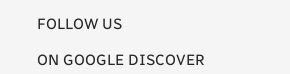FOLLOW US

ON GOOGLE DISCOVER